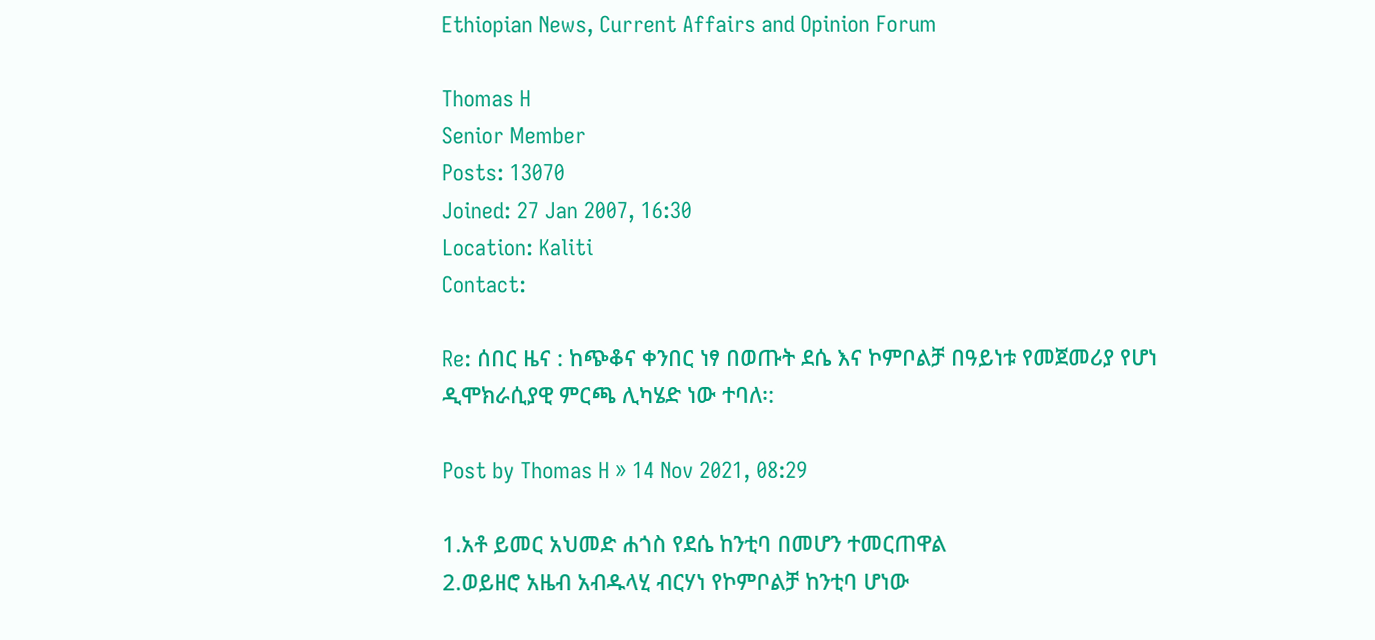Ethiopian News, Current Affairs and Opinion Forum

Thomas H
Senior Member
Posts: 13070
Joined: 27 Jan 2007, 16:30
Location: Kaliti
Contact:

Re: ሰበር ዜና : ከጭቆና ቀንበር ነፃ በወጡት ደሴ እና ኮምቦልቻ በዓይነቱ የመጀመሪያ የሆነ ዲሞክራሲያዊ ምርጫ ሊካሄድ ነው ተባለ፡:

Post by Thomas H » 14 Nov 2021, 08:29

1.አቶ ይመር አህመድ ሐጎስ የደሴ ከንቲባ በመሆን ተመርጠዋል
2.ወይዘሮ አዜብ አብዱላሂ ብርሃነ የኮምቦልቻ ከንቲባ ሆነው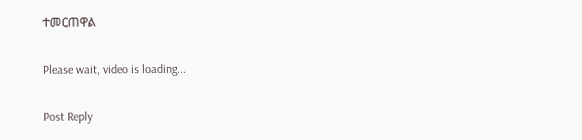ተመርጠዋል

Please wait, video is loading...

Post Reply